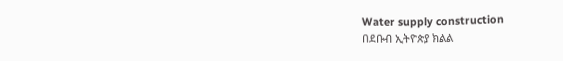Water supply construction
በደቡብ ኢትዮጵያ ክልል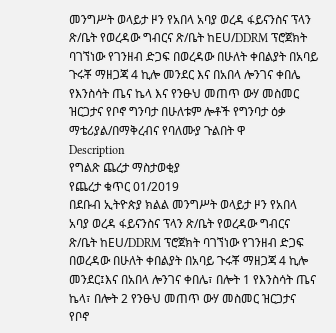መንግሥት ወላይታ ዞን የአበላ አባያ ወረዳ ፋይናንስና ፕላን ጽ/ቤት የወረዳው ግብርና ጽ/ቤት ከEU/DDRM ፕሮጀክት ባገኘነው የገንዘብ ድጋፍ በወረዳው በሁለት ቀበልያት በአባይ ጉሩቾ ማዘጋጃ 4 ኪሎ መንደር እና በአበላ ሎንገና ቀበሌ የእንስሳት ጤና ኬላ እና የንፁህ መጠጥ ውሃ መስመር ዝርጋታና የቦኖ ግንባታ በሁለቱም ሎቶች የግንባታ ዕቃ ማቴሪያል/በማቅረብና የባለሙያ ጉልበት ዋ
Description
የግልጽ ጨረታ ማስታወቂያ
የጨረታ ቁጥር 01/2019
በደቡብ ኢትዮጵያ ክልል መንግሥት ወላይታ ዞን የአበላ አባያ ወረዳ ፋይናንስና ፕላን ጽ/ቤት የወረዳው ግብርና ጽ/ቤት ከEU/DDRM ፕሮጀክት ባገኘነው የገንዘብ ድጋፍ በወረዳው በሁለት ቀበልያት በአባይ ጉሩቾ ማዘጋጃ 4 ኪሎ መንደር፤እና በአበላ ሎንገና ቀበሌ፣ በሎት 1 የእንስሳት ጤና ኬላ፣ በሎት 2 የንፁህ መጠጥ ውሃ መስመር ዝርጋታና የቦኖ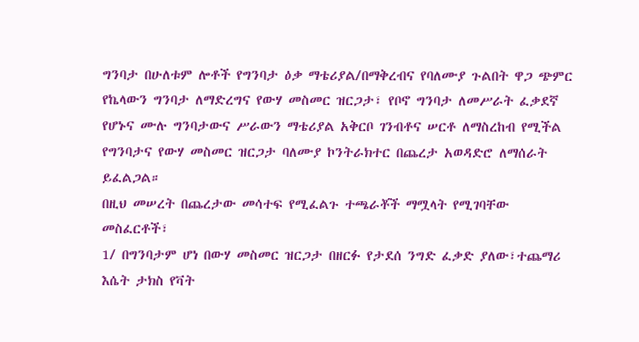ግንባታ በሁለቱም ሎቶች የግንባታ ዕቃ ማቴሪያል/በማቅረብና የባለሙያ ጉልበት ዋጋ ጭምር የኬላውን ግንባታ ለማድረግና የውሃ መስመር ዝርጋታ፣ የቦኖ ግንባታ ለመሥራት ፈቃደኛ የሆኑና ሙሉ ግንባታውና ሥራውን ማቴሪያል አቅርቦ ገንብቶና ሠርቶ ለማስረከብ የሚችል የግንባታና የውሃ መስመር ዝርጋታ ባለሙያ ኮንትራክተር በጨረታ አወዳድሮ ለማሰራት ይፈልጋል።
በዚህ መሠረት በጨረታው መሳተፍ የሚፈልጉ ተጫራቾች ማሟላት የሚገባቸው መስፈርቶች፣
1/ በግንባታም ሆነ በውሃ መስመር ዝርጋታ በዘርፉ የታደሰ ንግድ ፈቃድ ያለው፣ተጨማሪ እሴት ታክስ የቫት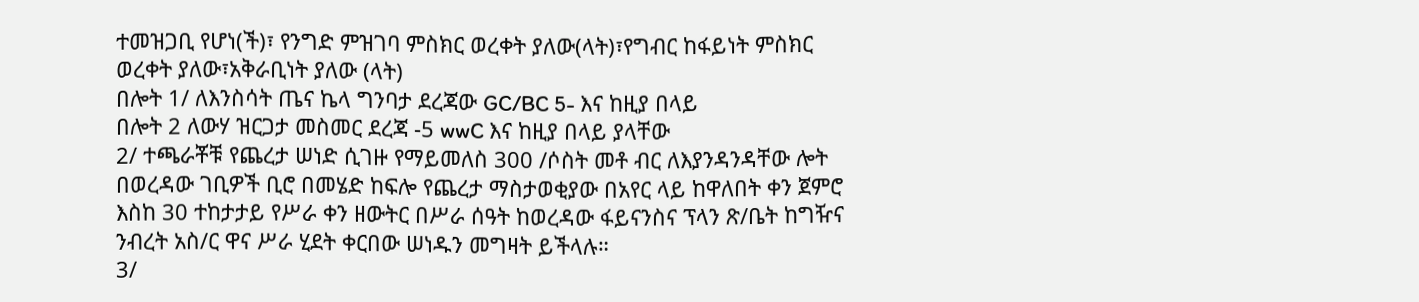ተመዝጋቢ የሆነ(ች)፣ የንግድ ምዝገባ ምስክር ወረቀት ያለው(ላት)፣የግብር ከፋይነት ምስክር ወረቀት ያለው፣አቅራቢነት ያለው (ላት)
በሎት 1/ ለእንስሳት ጤና ኬላ ግንባታ ደረጃው GC/BC 5- እና ከዚያ በላይ
በሎት 2 ለውሃ ዝርጋታ መስመር ደረጃ -5 wwC እና ከዚያ በላይ ያላቸው
2/ ተጫራቾቹ የጨረታ ሠነድ ሲገዙ የማይመለስ 300 /ሶስት መቶ ብር ለእያንዳንዳቸው ሎት በወረዳው ገቢዎች ቢሮ በመሄድ ከፍሎ የጨረታ ማስታወቂያው በአየር ላይ ከዋለበት ቀን ጀምሮ እስከ 30 ተከታታይ የሥራ ቀን ዘውትር በሥራ ሰዓት ከወረዳው ፋይናንስና ፕላን ጽ/ቤት ከግዥና ንብረት አስ/ር ዋና ሥራ ሂደት ቀርበው ሠነዱን መግዛት ይችላሉ።
3/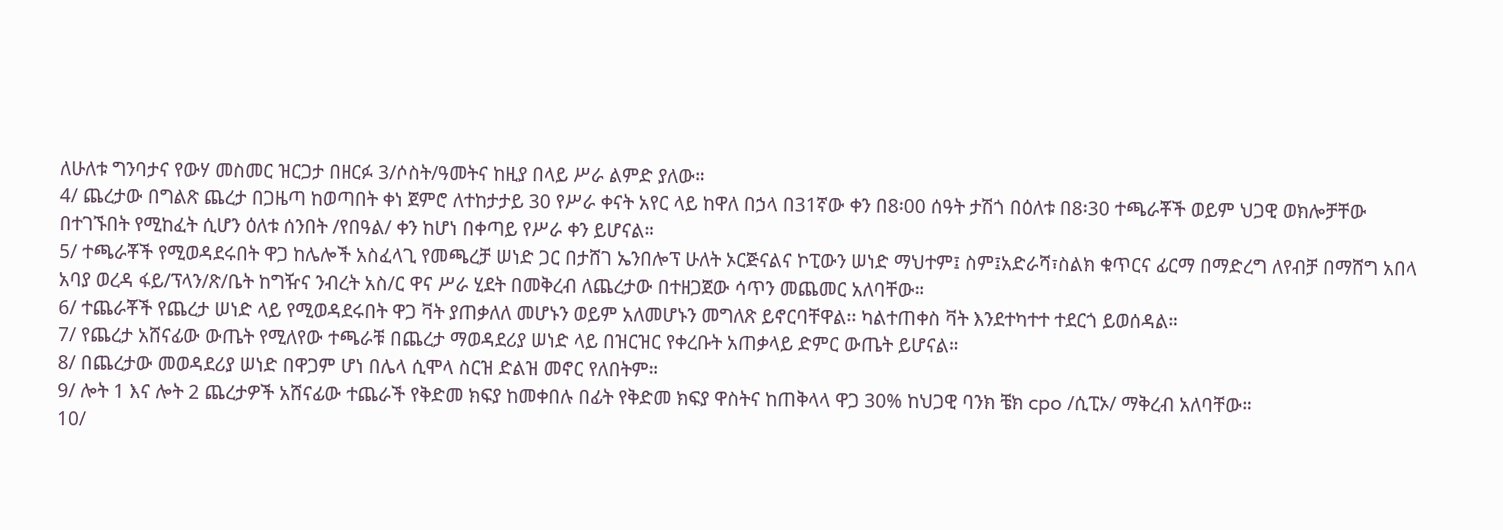ለሁለቱ ግንባታና የውሃ መስመር ዝርጋታ በዘርፉ 3/ሶስት/ዓመትና ከዚያ በላይ ሥራ ልምድ ያለው።
4/ ጨረታው በግልጽ ጨረታ በጋዜጣ ከወጣበት ቀነ ጀምሮ ለተከታታይ 30 የሥራ ቀናት አየር ላይ ከዋለ በኃላ በ31ኛው ቀን በ8፡00 ሰዓት ታሽጎ በዕለቱ በ8፡30 ተጫራቾች ወይም ህጋዊ ወክሎቻቸው በተገኙበት የሚከፈት ሲሆን ዕለቱ ሰንበት /የበዓል/ ቀን ከሆነ በቀጣይ የሥራ ቀን ይሆናል።
5/ ተጫራቾች የሚወዳደሩበት ዋጋ ከሌሎች አስፈላጊ የመጫረቻ ሠነድ ጋር በታሸገ ኤንበሎፕ ሁለት ኦርጅናልና ኮፒውን ሠነድ ማህተም፤ ስም፤አድራሻ፣ስልክ ቁጥርና ፊርማ በማድረግ ለየብቻ በማሸግ አበላ አባያ ወረዳ ፋይ/ፕላን/ጽ/ቤት ከግዥና ንብረት አስ/ር ዋና ሥራ ሂደት በመቅረብ ለጨረታው በተዘጋጀው ሳጥን መጨመር አለባቸው።
6/ ተጨራቾች የጨረታ ሠነድ ላይ የሚወዳደሩበት ዋጋ ቫት ያጠቃለለ መሆኑን ወይም አለመሆኑን መግለጽ ይኖርባቸዋል፡፡ ካልተጠቀስ ቫት እንደተካተተ ተደርጎ ይወሰዳል።
7/ የጨረታ አሸናፊው ውጤት የሚለየው ተጫራቹ በጨረታ ማወዳደሪያ ሠነድ ላይ በዝርዝር የቀረቡት አጠቃላይ ድምር ውጤት ይሆናል።
8/ በጨረታው መወዳደሪያ ሠነድ በዋጋም ሆነ በሌላ ሲሞላ ስርዝ ድልዝ መኖር የለበትም።
9/ ሎት 1 እና ሎት 2 ጨረታዎች አሸናፊው ተጨራች የቅድመ ክፍያ ከመቀበሉ በፊት የቅድመ ክፍያ ዋስትና ከጠቅላላ ዋጋ 30% ከህጋዊ ባንክ ቼክ cpo /ሲፒኦ/ ማቅረብ አለባቸው።
10/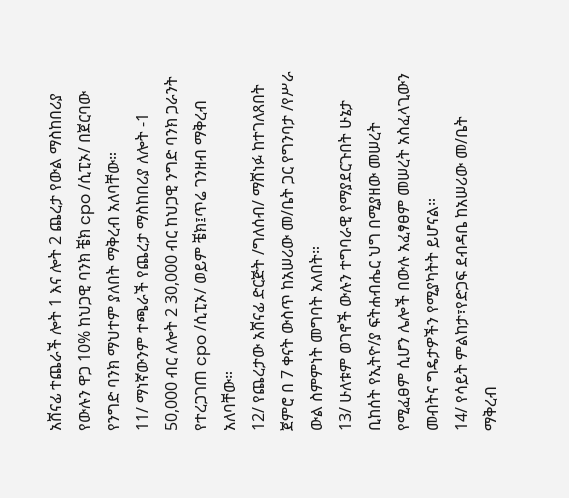አሸናፊ ተጨራች ሎት 1 እና ሎት 2 ጨረታ የውል ማስከበሪያ የውሉን ዋጋ 10% ከህጋዊ ባንክ ቼክ cpo /ሲፒኦ/ በጀርባው የንግድ ባንክ ማህተም ያለበት ማቅረብ አለባቸው።
11/ ማነኛውንም ተጫራች የጨረታ ማስከበሪያ ለሎት -1 50,000 ብር ለሎት 2 30,000 ብር ከህጋዊ ንግድ ባንክ ጋራንት የተረጋገጠ cpo /ሲፒኦ/ ወይም ቼክ፤ጥሬ ገንዘብ ማቅረብ አለባቸው።
12/ የጨረታው አሸናፊ ድርጅት /ግለሰብ/ ማሸነፉ ከተገለጸበት ጀምሮ በ 7 ቀናት ውስጥ ከአሠሪው መ/ቤት ጋር የግንባታ /የሥራ ውል ስምምነት መግባት አለበት።
13/ ሁለቱም ወገኖች ውሉን ተግባራዊ የማያደርጉበት ሁኔታ ቢከሰት የኢትዮ/ያ ፍትሐብሔር ህግ በሚያዘው መሠረት የሚፈፀም ሲሆን ሌሎች በውሉ አፈፃፀም መሠረት አስፈላጊውን መብትና ግዴታዎችን የሚያካትት ይሆናል።
14/ የሳይት ምልከታ፣የድጋፍ ደብዳቤ ከአሠሪው መ/ቤት ማቅረብ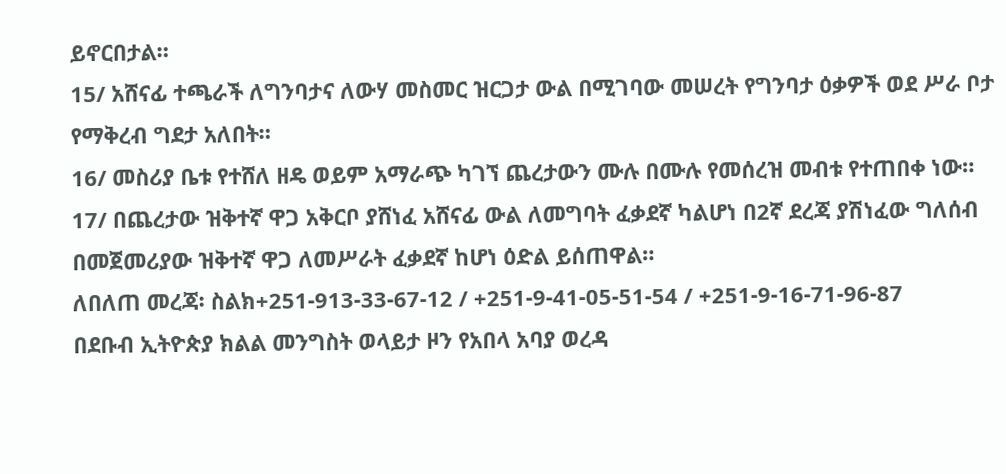ይኖርበታል።
15/ አሸናፊ ተጫራች ለግንባታና ለውሃ መስመር ዝርጋታ ውል በሚገባው መሠረት የግንባታ ዕቃዎች ወደ ሥራ ቦታ የማቅረብ ግደታ አለበት።
16/ መስሪያ ቤቱ የተሸለ ዘዴ ወይም አማራጭ ካገኘ ጨረታውን ሙሉ በሙሉ የመሰረዝ መብቱ የተጠበቀ ነው።
17/ በጨረታው ዝቅተኛ ዋጋ አቅርቦ ያሸነፈ አሸናፊ ውል ለመግባት ፈቃደኛ ካልሆነ በ2ኛ ደረጃ ያሽነፈው ግለሰብ በመጀመሪያው ዝቅተኛ ዋጋ ለመሥራት ፈቃደኛ ከሆነ ዕድል ይሰጠዋል።
ለበለጠ መረጃ፡ ስልክ+251-913-33-67-12 / +251-9-41-05-51-54 / +251-9-16-71-96-87
በደቡብ ኢትዮጵያ ክልል መንግስት ወላይታ ዞን የአበላ አባያ ወረዳ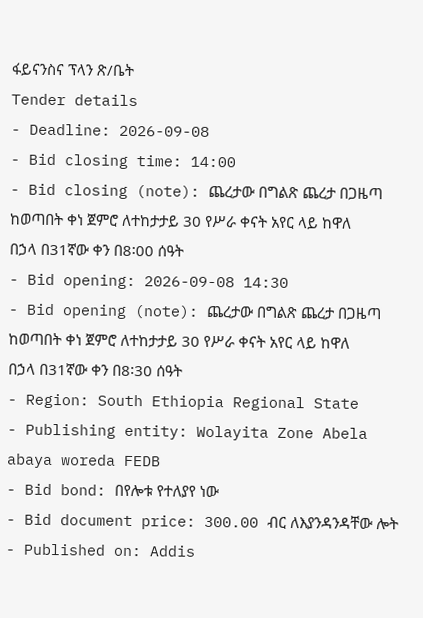ፋይናንስና ፕላን ጽ/ቤት
Tender details
- Deadline: 2026-09-08
- Bid closing time: 14:00
- Bid closing (note): ጨረታው በግልጽ ጨረታ በጋዜጣ ከወጣበት ቀነ ጀምሮ ለተከታታይ 30 የሥራ ቀናት አየር ላይ ከዋለ በኃላ በ31ኛው ቀን በ8፡00 ሰዓት
- Bid opening: 2026-09-08 14:30
- Bid opening (note): ጨረታው በግልጽ ጨረታ በጋዜጣ ከወጣበት ቀነ ጀምሮ ለተከታታይ 30 የሥራ ቀናት አየር ላይ ከዋለ በኃላ በ31ኛው ቀን በ8፡30 ሰዓት
- Region: South Ethiopia Regional State
- Publishing entity: Wolayita Zone Abela abaya woreda FEDB
- Bid bond: በየሎቱ የተለያየ ነው
- Bid document price: 300.00 ብር ለእያንዳንዳቸው ሎት
- Published on: Addis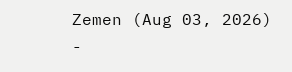Zemen (Aug 03, 2026)
-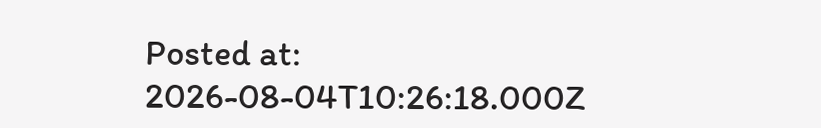Posted at: 2026-08-04T10:26:18.000Z